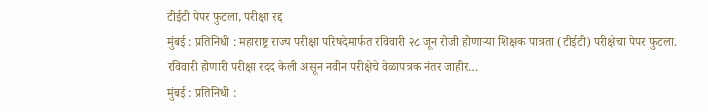टीईटी पेपर फुटला, परीक्षा रद्द
मुंबई : प्रतिनिधी : महाराष्ट्र राज्य परीक्षा परिषदेमार्फत रविवारी २८ जून रोजी होणाऱ्या शिक्षक पात्रता (टीईटी) परीक्षेचा पेपर फुटला. रविवारी होणारी परीक्षा रदद केली असून नवीन परीक्षेचे वेळापत्रक नंतर जाहीर…
मुंबई : प्रतिनिधी :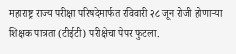महाराष्ट्र राज्य परीक्षा परिषदेमार्फत रविवारी २८ जून रोजी होणाऱ्या शिक्षक पात्रता (टीईटी) परीक्षेचा पेपर फुटला.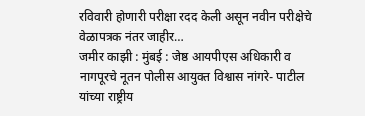रविवारी होणारी परीक्षा रदद केली असून नवीन परीक्षेचे वेळापत्रक नंतर जाहीर…
जमीर काझी : मुंबई : जेष्ठ आयपीएस अधिकारी व नागपूरचे नूतन पोलीस आयुक्त विश्वास नांगरे- पाटील यांच्या राष्ट्रीय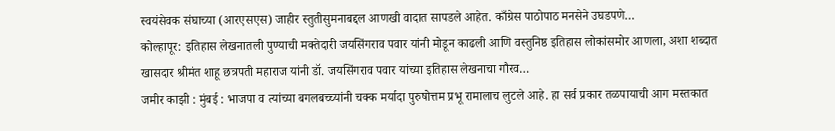स्वयंसेवक संघाच्या (आरएसएस) जाहीर स्तुतीसुमनाबद्दल आणखी वादात सापडले आहेत. काँग्रेस पाठोपाठ मनसेने उघडपणे…
कोल्हापूर: इतिहास लेखनातली पुण्याची मक्तेदारी जयसिंगराव पवार यांनी मोडून काढली आणि वस्तुनिष्ठ इतिहास लोकांसमोर आणला, अशा शब्दात खासदार श्रीमंत शाहू छत्रपती महाराज यांनी डॉ. जयसिंगराव पवार यांच्या इतिहास लेखनाचा गौरव…
जमीर काझी : मुंबई : भाजपा व त्यांच्या बगलबच्च्यांनी चक्क मर्यादा पुरुषोत्तम प्रभू रामालाच लुटले आहे. हा सर्व प्रकार तळपायाची आग मस्तकात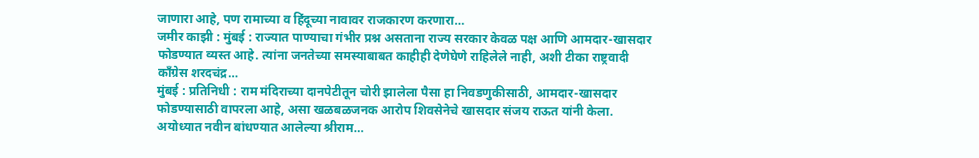जाणारा आहे, पण रामाच्या व हिंदूच्या नावावर राजकारण करणारा…
जमीर काझी : मुंबई : राज्यात पाण्याचा गंभीर प्रश्न असताना राज्य सरकार केवळ पक्ष आणि आमदार-खासदार फोडण्यात व्यस्त आहे. त्यांना जनतेच्या समस्याबाबत काहीही देणेघेणे राहिलेले नाही, अशी टीका राष्ट्रवादी काँग्रेस शरदचंद्र…
मुंबई : प्रतिनिधी : राम मंदिराच्या दानपेटीतून चोरी झालेला पैसा हा निवडणुकीसाठी, आमदार-खासदार फोडण्यासाठी वापरला आहे, असा खळबळजनक आरोप शिवसेनेचे खासदार संजय राऊत यांनी केला. अयोध्यात नवीन बांधण्यात आलेल्या श्रीराम…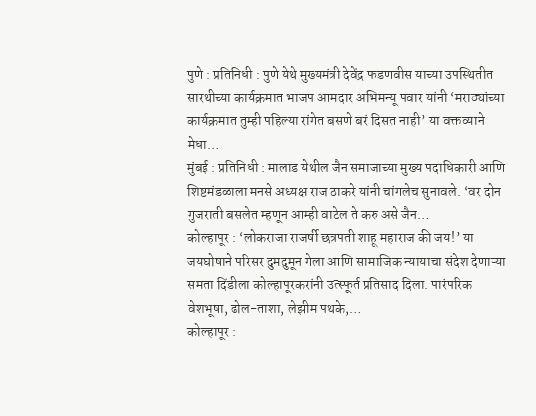पुणे : प्रतिनिधी : पुणे येथे मुख्यमंत्री देवेंद्र फडणवीस याच्या उपस्थितीत सारथीच्या कार्यक्रमात भाजप आमदार अभिमन्यू पवार यांनी ‘मराठ्यांच्या कार्यक्रमात तुम्ही पहिल्या रांगेत बसणे बरं दिसत नाही’ या वक्तव्याने मेधा…
मुंबई : प्रतिनिधी : मालाड येथील जैन समाजाच्या मुख्य पदाधिकारी आणि शिष्टमंडळाला मनसे अध्यक्ष राज ठाकरे यांनी चांगलेच सुनावले. ‘वर दोन गुजराती बसलेत म्हणून आम्ही वाटेल ते करु असे जैन…
कोल्हापूर : ‘लोकराजा राजर्षी छत्रपती शाहू महाराज की जय!’ या जयघोषाने परिसर दुमदुमून गेला आणि सामाजिक न्यायाचा संदेश देणाऱ्या समता दिंडीला कोल्हापूरकरांनी उत्स्फूर्त प्रतिसाद दिला. पारंपरिक वेशभूषा, ढोल-ताशा, लेझीम पथके,…
कोल्हापूर :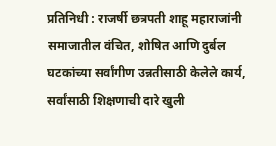प्रतिनिधी : राजर्षी छत्रपती शाहू महाराजांनी समाजातील वंचित, शोषित आणि दुर्बल घटकांच्या सर्वांगीण उन्नतीसाठी केलेले कार्य, सर्वांसाठी शिक्षणाची दारे खुली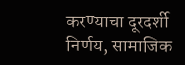करण्याचा दूरदर्शी निर्णय, सामाजिक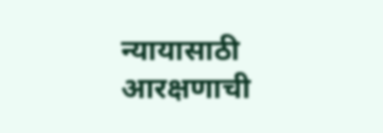न्यायासाठी आरक्षणाची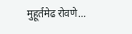मुहूर्तमेढ रोवणे…